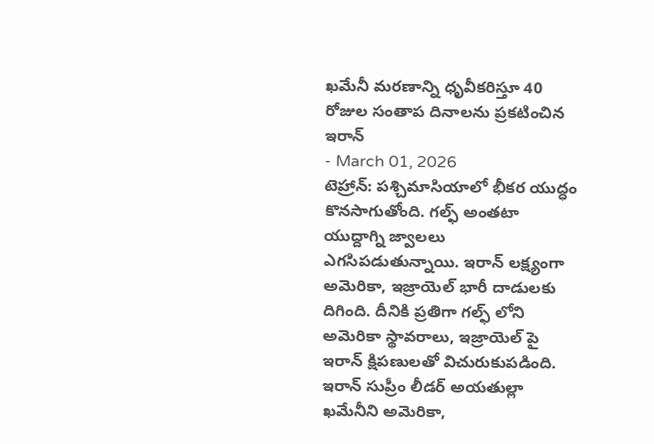ఖమేనీ మరణాన్ని ధృవీకరిస్తూ 40 రోజుల సంతాప దినాలను ప్రకటించిన ఇరాన్
- March 01, 2026
టెహ్రాన్: పశ్చిమాసియాలో భీకర యుద్ధం కొనసాగుతోంది. గల్ఫ్ అంతటా యుద్దాగ్ని జ్వాలలు ఎగసిపడుతున్నాయి. ఇరాన్ లక్ష్యంగా అమెరికా, ఇజ్రాయెల్ భారీ దాడులకు దిగింది. దీనికి ప్రతిగా గల్ఫ్ లోని అమెరికా స్థావరాలు, ఇజ్రాయెల్ పై ఇరాన్ క్షిపణులతో విచురుకుపడింది. ఇరాన్ సుప్రీం లీడర్ అయతుల్లా ఖమేనీని అమెరికా,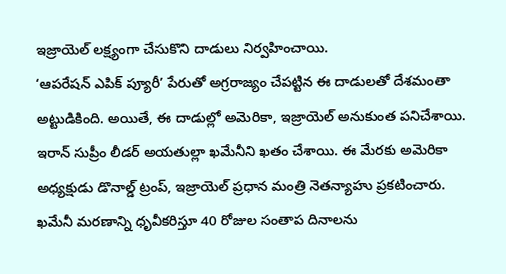ఇజ్రాయెల్ లక్ష్యంగా చేసుకొని దాడులు నిర్వహించాయి.
‘ఆపరేషన్ ఎపిక్ ప్యూరీ’ పేరుతో అగ్రరాజ్యం చేపట్టిన ఈ దాడులతో దేశమంతా అట్టుడికింది. అయితే, ఈ దాడుల్లో అమెరికా, ఇజ్రాయెల్ అనుకుంత పనిచేశాయి. ఇరాన్ సుప్రీం లీడర్ అయతుల్లా ఖమేనీని ఖతం చేశాయి. ఈ మేరకు అమెరికా అధ్యక్షుడు డొనాల్డ్ ట్రంప్, ఇజ్రాయెల్ ప్రధాన మంత్రి నెతన్యాహు ప్రకటించారు. ఖమేనీ మరణాన్ని ధృవీకరిస్తూ 40 రోజుల సంతాప దినాలను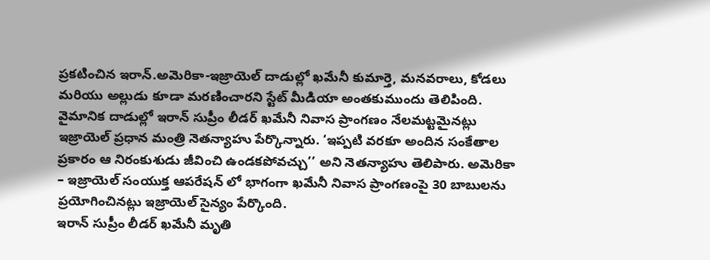ప్రకటించిన ఇరాన్.అమెరికా-ఇజ్రాయెల్ దాడుల్లో ఖమేనీ కుమార్తె, మనవరాలు, కోడలు మరియు అల్లుడు కూడా మరణించారని స్టేట్ మీడియా అంతకుముందు తెలిపింది.
వైమానిక దాడుల్లో ఇరాన్ సుప్రీం లీడర్ ఖమేనీ నివాస ప్రాంగణం నేలమట్టమైనట్లు ఇజ్రాయెల్ ప్రధాన మంత్రి నెతన్యాహు పేర్కొన్నారు. ‘ఇప్పటి వరకూ అందిన సంకేతాల ప్రకారం ఆ నిరంకుశుడు జీవించి ఉండకపోవచ్చు’’ అని నెతన్యాహు తెలిపారు. అమెరికా – ఇజ్రాయెల్ సంయుక్త ఆపరేషన్ లో భాగంగా ఖమేనీ నివాస ప్రాంగణంపై 30 బాబులను ప్రయోగించినట్లు ఇజ్రాయెల్ సైన్యం పేర్కొంది.
ఇరాన్ సుప్రీం లీడర్ ఖమేనీ మృతి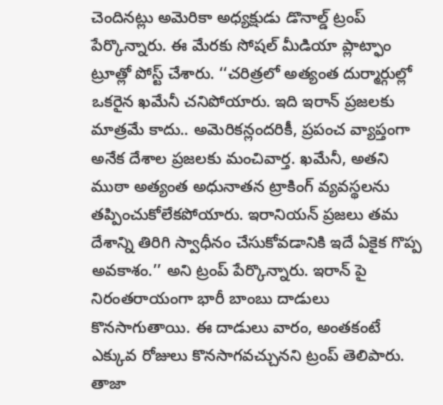చెందినట్లు అమెరికా అధ్యక్షుడు డొనాల్డ్ ట్రంప్ పేర్కొన్నారు. ఈ మేరకు సోషల్ మీడియా ప్లాట్ఫాం ట్రూత్లో పోస్ట్ చేశారు. ‘‘చరిత్రలో అత్యంత దుర్మార్గుల్లో ఒకరైన ఖమేనీ చనిపోయారు. ఇది ఇరాన్ ప్రజలకు మాత్రమే కాదు.. అమెరికన్లందరికీ, ప్రపంచ వ్యాప్తంగా అనేక దేశాల ప్రజలకు మంచివార్త. ఖమేనీ, అతని ముఠా అత్యంత అధునాతన ట్రాకింగ్ వ్యవస్థలను తప్పించుకోలేకపోయారు. ఇరానియన్ ప్రజలు తమ దేశాన్ని తిరిగి స్వాధీనం చేసుకోవడానికి ఇదే ఏకైక గొప్ప అవకాశం.’’ అని ట్రంప్ పేర్కొన్నారు. ఇరాన్ పై నిరంతరాయంగా భారీ బాంబు దాడులు కొనసాగుతాయి. ఈ దాడులు వారం, అంతకంటే ఎక్కువ రోజులు కొనసాగవచ్చునని ట్రంప్ తెలిపారు.
తాజా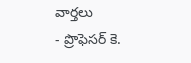వార్తలు
- ప్రొఫెసర్ కె.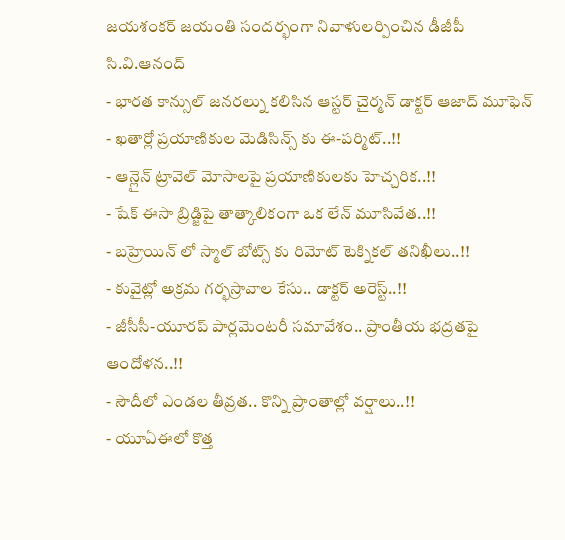జయశంకర్ జయంతి సందర్భంగా నివాళులర్పించిన డీజీపీ సి.వి.ఆనంద్
- భారత కాన్సుల్ జనరల్ను కలిసిన ఆస్టర్ చైర్మన్ డాక్టర్ ఆజాద్ మూఫెన్
- ఖతార్లో ప్రయాణికుల మెడిసిన్స్ కు ఈ-పర్మిట్..!!
- ఆన్లైన్ ట్రావెల్ మోసాలపై ప్రయాణికులకు హెచ్చరిక..!!
- షేక్ ఈసా బ్రిడ్జిపై తాత్కాలికంగా ఒక లేన్ మూసివేత..!!
- బహ్రెయిన్ లో స్మాల్ బోట్స్ కు రిమోట్ టెక్నికల్ తనిఖీలు..!!
- కువైట్లో అక్రమ గర్భస్రావాల కేసు.. డాక్టర్ అరెస్ట్..!!
- జీసీసీ-యూరప్ పార్లమెంటరీ సమావేశం.. ప్రాంతీయ భద్రతపై ఆందోళన..!!
- సౌదీలో ఎండల తీవ్రత.. కొన్ని ప్రాంతాల్లో వర్షాలు..!!
- యూఏఈలో కొత్త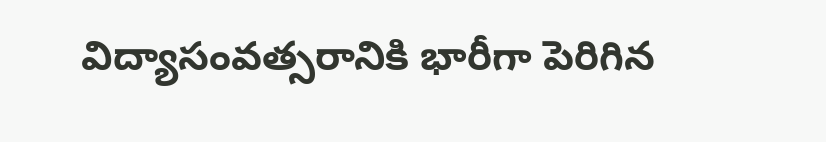విద్యాసంవత్సరానికి భారీగా పెరిగిన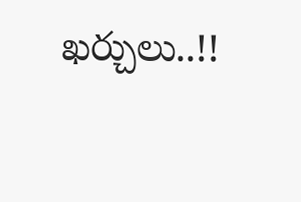ఖర్చులు..!!